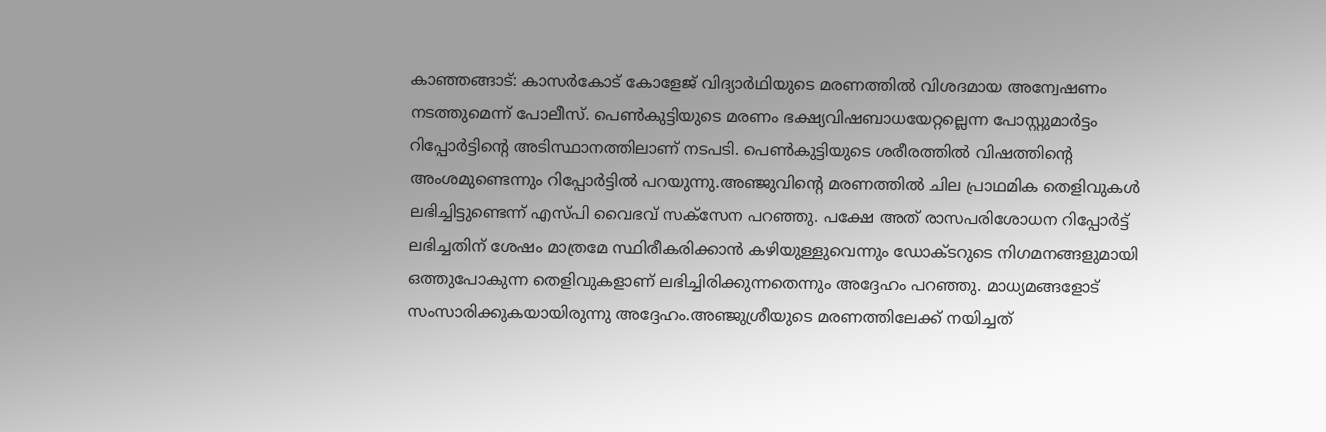കാഞ്ഞങ്ങാട്: കാസർകോട് കോളേജ് വിദ്യാർഥിയുടെ മരണത്തിൽ വിശദമായ അന്വേഷണം നടത്തുമെന്ന് പോലീസ്. പെൺകുട്ടിയുടെ മരണം ഭക്ഷ്യവിഷബാധയേറ്റല്ലെന്ന പോസ്റ്റുമാർട്ടം റിപ്പോർട്ടിന്റെ അടിസ്ഥാനത്തിലാണ് നടപടി. പെൺകുട്ടിയുടെ ശരീരത്തിൽ വിഷത്തിന്റെ അംശമുണ്ടെന്നും റിപ്പോർട്ടിൽ പറയുന്നു.അഞ്ജുവിന്റെ മരണത്തിൽ ചില പ്രാഥമിക തെളിവുകൾ ലഭിച്ചിട്ടുണ്ടെന്ന് എസ്പി വൈഭവ് സക്‌സേന പറഞ്ഞു. പക്ഷേ അത് രാസപരിശോധന റിപ്പോർട്ട് ലഭിച്ചതിന് ശേഷം മാത്രമേ സ്ഥിരീകരിക്കാൻ കഴിയുള്ളുവെന്നും ഡോക്ടറുടെ നിഗമനങ്ങളുമായി ഒത്തുപോകുന്ന തെളിവുകളാണ് ലഭിച്ചിരിക്കുന്നതെന്നും അദ്ദേഹം പറഞ്ഞു. മാധ്യമങ്ങളോട് സംസാരിക്കുകയായിരുന്നു അദ്ദേഹം.അഞ്ജുശ്രീയുടെ മരണത്തിലേക്ക് നയിച്ചത്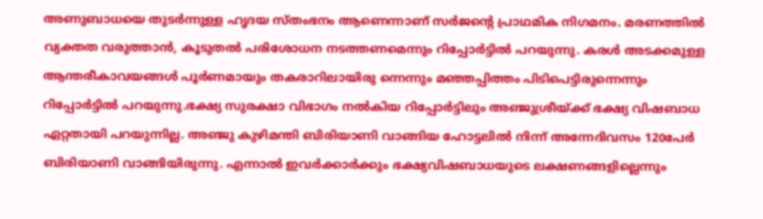അണുബാധയെ തുടർന്നുള്ള ഹൃദയ സ്തംഭനം ആണെന്നാണ് സർജന്റെ പ്രാഥമിക നിഗമനം. മരണത്തിൽ വ്യക്തത വരുത്താൻ, കൂടുതൽ പരിശോധന നടത്തണമെന്നും റിപ്പോർട്ടിൽ പറയുന്നു. കരൾ അടക്കമുള്ള ആന്തരീകാവയങ്ങൾ പൂർണമായും തകരാറിലായിരു ന്നെന്നും മഞ്ഞപ്പിത്തം പിടിപെട്ടിരുന്നെന്നും റിപ്പോർട്ടിൽ പറയുന്നു.ഭക്ഷ്യ സുരക്ഷാ വിഭാഗം നൽകിയ റിപ്പോർട്ടിലും അഞ്ജുശ്രീയ്ക്ക് ഭക്ഷ്യ വിഷബാധ ഏറ്റതായി പറയുന്നില്ല. അഞ്ജു കുഴിമന്തി ബിരിയാണി വാങ്ങിയ ഹോട്ടലിൽ നിന്ന് അന്നേദിവസം 120പേർ ബിരിയാണി വാങ്ങിയിരുന്നു. എന്നാൽ ഇവർക്കാർക്കും ഭക്ഷ്യവിഷബാധയുടെ ലക്ഷണങ്ങളില്ലെന്നും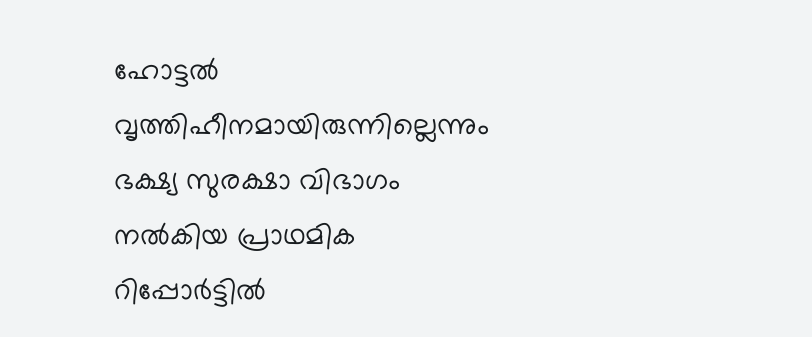ഹോട്ടൽ വൃത്തിഹീനമായിരുന്നില്ലെന്നും ഭക്ഷ്യ സുരക്ഷാ വിഭാഗം നൽകിയ പ്രാഥമിക റിപ്പോർട്ടിൽ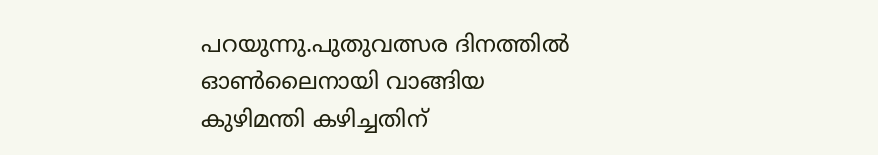പറയുന്നു.പുതുവത്സര ദിനത്തിൽ ഓൺലൈനായി വാങ്ങിയ കുഴിമന്തി കഴിച്ചതിന്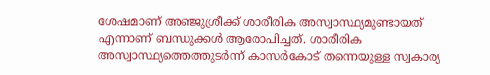ശേഷമാണ് അഞ്ജുശ്രീക്ക് ശാരീരിക അസ്വാസ്ഥ്യമുണ്ടായത് എന്നാണ് ബന്ധുക്കൾ ആരോപിച്ചത്. ശാരീരിക അസ്വാസ്ഥ്യത്തെത്തുടർന്ന് കാസർകോട് തന്നെയുള്ള സ്വകാര്യ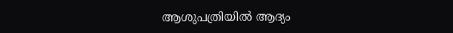ആശുപത്രിയിൽ ആദ്യം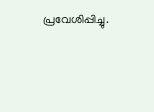പ്രവേശിപ്പിച്ചു.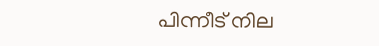പിന്നീട് നില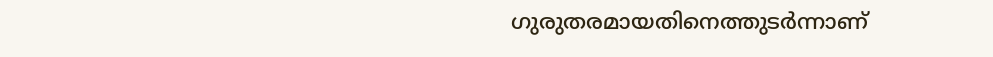ഗുരുതരമായതിനെത്തുടർന്നാണ്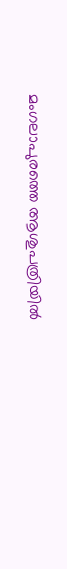മംഗലാപുരത്തെ ആശുപത്രിയിൽ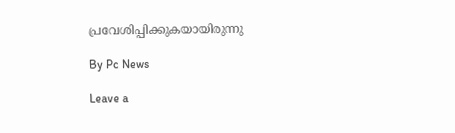പ്രവേശിപ്പിക്കുകയായിരുന്നു

By Pc News

Leave a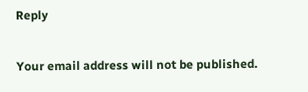Reply

Your email address will not be published.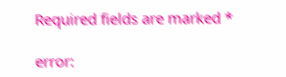Required fields are marked *

error: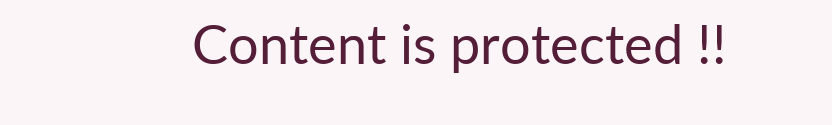Content is protected !!